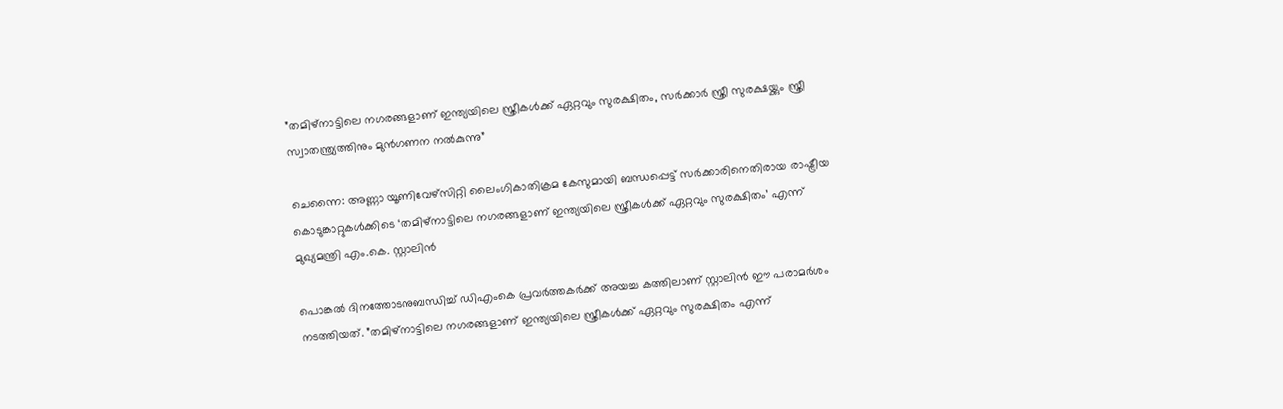”തമിഴ്‌നാട്ടിലെ നഗരങ്ങളാണ് ഇന്ത്യയിലെ സ്ത്രീകള്‍ക്ക് ഏറ്റവും സുരക്ഷിതം, സര്‍ക്കാര്‍ സ്ത്രീ സുരക്ഷയ്ക്കും സ്ത്രീ സ്വാതന്ത്ര്യത്തിനും മുന്‍ഗണന നല്‍കുന്നു”

ചെന്നൈ: അണ്ണാ യൂണിവേഴ്‌സിറ്റി ലൈംഗികാതിക്രമ കേസുമായി ബന്ധപ്പെട്ട് സര്‍ക്കാരിനെതിരായ രാഷ്ട്രീയ കൊടുങ്കാറ്റുകള്‍ക്കിടെ ‘തമിഴ്‌നാട്ടിലെ നഗരങ്ങളാണ് ഇന്ത്യയിലെ സ്ത്രീകള്‍ക്ക് ഏറ്റവും സുരക്ഷിതം’ എന്ന് മുഖ്യമന്ത്രി എം.കെ. സ്റ്റാലിന്‍

പൊങ്കല്‍ ദിനത്തോടനുബന്ധിച്ച് ഡിഎംകെ പ്രവര്‍ത്തകര്‍ക്ക് അയച്ച കത്തിലാണ് സ്റ്റാലിന്‍ ഈ പരാമര്‍ശം നടത്തിയത്. ”തമിഴ്‌നാട്ടിലെ നഗരങ്ങളാണ് ഇന്ത്യയിലെ സ്ത്രീകള്‍ക്ക് ഏറ്റവും സുരക്ഷിതം എന്ന്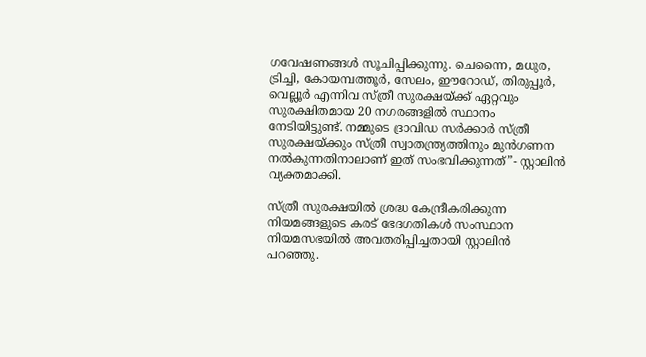ഗവേഷണങ്ങള്‍ സൂചിപ്പിക്കുന്നു. ചെന്നൈ, മധുര, ട്രിച്ചി, കോയമ്പത്തൂര്‍, സേലം, ഈറോഡ്, തിരുപ്പൂര്‍, വെല്ലൂര്‍ എന്നിവ സ്ത്രീ സുരക്ഷയ്ക്ക് ഏറ്റവും സുരക്ഷിതമായ 20 നഗരങ്ങളില്‍ സ്ഥാനം നേടിയിട്ടുണ്ട്. നമ്മുടെ ദ്രാവിഡ സര്‍ക്കാര്‍ സ്ത്രീ സുരക്ഷയ്ക്കും സ്ത്രീ സ്വാതന്ത്ര്യത്തിനും മുന്‍ഗണന നല്‍കുന്നതിനാലാണ് ഇത് സംഭവിക്കുന്നത്”- സ്റ്റാലിന്‍ വ്യക്തമാക്കി.

സ്ത്രീ സുരക്ഷയില്‍ ശ്രദ്ധ കേന്ദ്രീകരിക്കുന്ന നിയമങ്ങളുടെ കരട് ഭേദഗതികള്‍ സംസ്ഥാന നിയമസഭയില്‍ അവതരിപ്പിച്ചതായി സ്റ്റാലിന്‍ പറഞ്ഞു.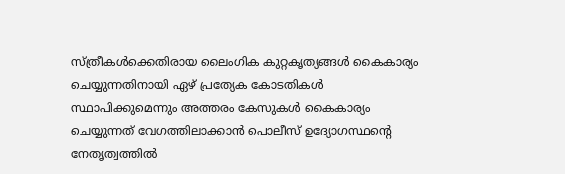സ്ത്രീകള്‍ക്കെതിരായ ലൈംഗിക കുറ്റകൃത്യങ്ങള്‍ കൈകാര്യം ചെയ്യുന്നതിനായി ഏഴ് പ്രത്യേക കോടതികള്‍ സ്ഥാപിക്കുമെന്നും അത്തരം കേസുകള്‍ കൈകാര്യം ചെയ്യുന്നത് വേഗത്തിലാക്കാന്‍ പൊലീസ് ഉദ്യോഗസ്ഥന്റെ നേതൃത്വത്തില്‍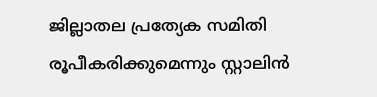ജില്ലാതല പ്രത്യേക സമിതി രൂപീകരിക്കുമെന്നും സ്റ്റാലിന്‍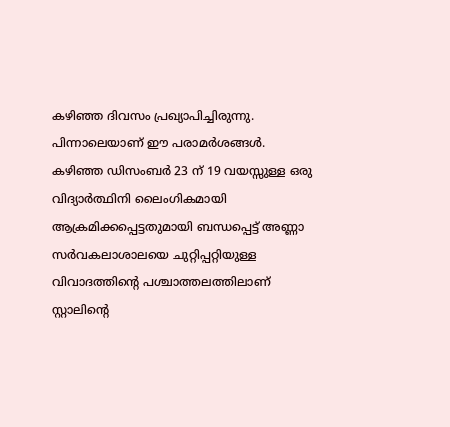കഴിഞ്ഞ ദിവസം പ്രഖ്യാപിച്ചിരുന്നു. പിന്നാലെയാണ് ഈ പരാമര്‍ശങ്ങള്‍. കഴിഞ്ഞ ഡിസംബര്‍ 23 ന് 19 വയസ്സുള്ള ഒരു വിദ്യാര്‍ത്ഥിനി ലൈംഗികമായി ആക്രമിക്കപ്പെട്ടതുമായി ബന്ധപ്പെട്ട് അണ്ണാ സര്‍വകലാശാലയെ ചുറ്റിപ്പറ്റിയുള്ള വിവാദത്തിന്റെ പശ്ചാത്തലത്തിലാണ് സ്റ്റാലിന്റെ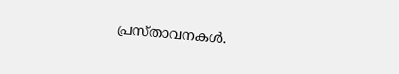പ്രസ്താവനകള്‍.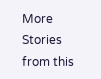More Stories from this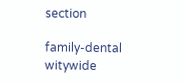section

family-dental
witywide